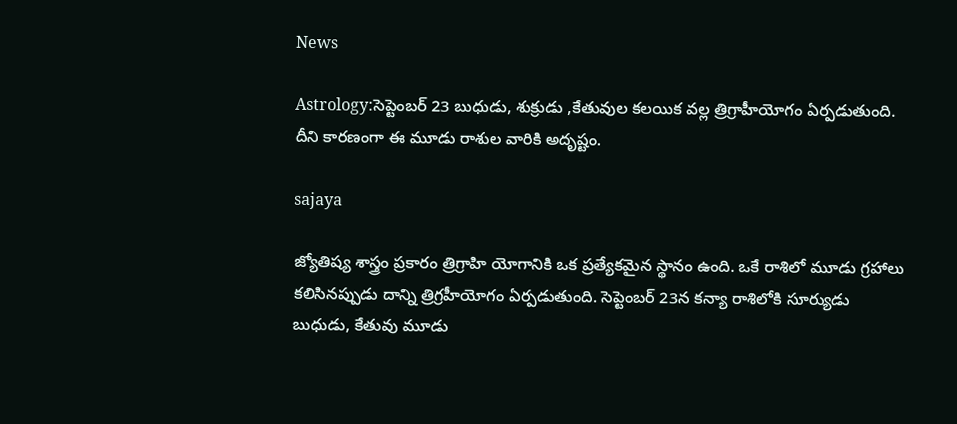News

Astrology:సెప్టెంబర్ 23 బుధుడు, శుక్రుడు ,కేతువుల కలయిక వల్ల త్రిగ్రాహీయోగం ఏర్పడుతుంది. దీని కారణంగా ఈ మూడు రాశుల వారికి అదృష్టం.

sajaya

జ్యోతిష్య శాస్త్రం ప్రకారం త్రిగ్రాహి యోగానికి ఒక ప్రత్యేకమైన స్థానం ఉంది. ఒకే రాశిలో మూడు గ్రహాలు కలిసినప్పుడు దాన్ని త్రిగ్రహీయోగం ఏర్పడుతుంది. సెప్టెంబర్ 23న కన్యా రాశిలోకి సూర్యుడు బుధుడు, కేతువు మూడు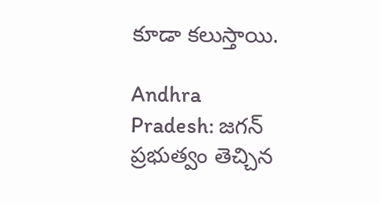కూడా కలుస్తాయి.

Andhra Pradesh: జగన్ ప్రభుత్వం తెచ్చిన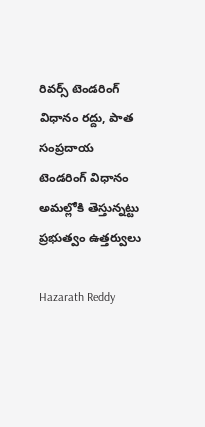రివర్స్ టెండరింగ్ విధానం రద్దు, పాత సంప్రదాయ టెండరింగ్ విధానం అమల్లోకి తెస్తున్నట్టు ప్రభుత్వం ఉత్తర్వులు

Hazarath Reddy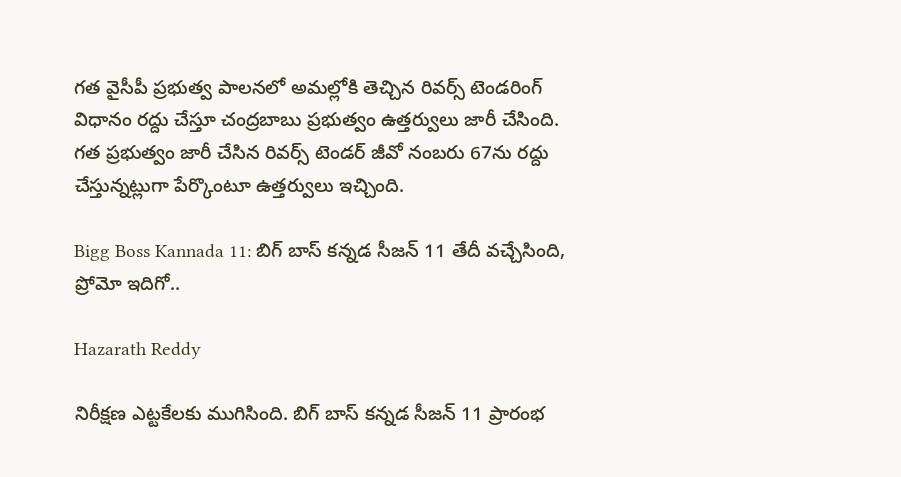గత వైసీపీ ప్రభుత్వ పాలనలో అమల్లోకి తెచ్చిన రివర్స్ టెండరింగ్ విధానం రద్దు చేస్తూ చంద్రబాబు ప్రభుత్వం ఉత్తర్వులు జారీ చేసింది. గత ప్రభుత్వం జారీ చేసిన రివర్స్ టెండర్ జీవో నంబరు 67ను రద్దు చేస్తున్నట్లుగా పేర్కొంటూ ఉత్తర్వులు ఇచ్చింది.

Bigg Boss Kannada 11: బిగ్ బాస్ కన్నడ సీజన్ 11 తేదీ వచ్చేసింది, ప్రోమో ఇదిగో..

Hazarath Reddy

నిరీక్షణ ఎట్టకేలకు ముగిసింది. బిగ్ బాస్ కన్నడ సీజన్ 11 ప్రారంభ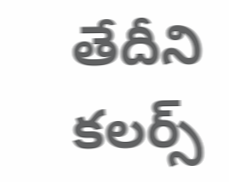తేదీని కలర్స్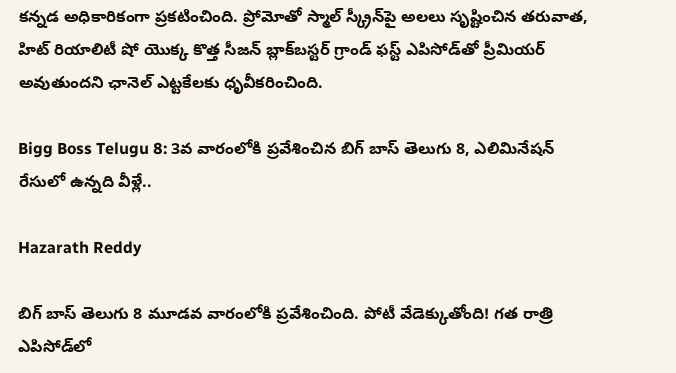కన్నడ అధికారికంగా ప్రకటించింది. ప్రోమోతో స్మాల్ స్క్రీన్‌పై అలలు సృష్టించిన తరువాత, హిట్ రియాలిటీ షో యొక్క కొత్త సీజన్ బ్లాక్‌బస్టర్ గ్రాండ్ ఫస్ట్ ఎపిసోడ్‌తో ప్రీమియర్ అవుతుందని ఛానెల్ ఎట్టకేలకు ధృవీకరించింది.

Bigg Boss Telugu 8: 3వ వారంలోకి ప్రవేశించిన బిగ్ బాస్ తెలుగు 8, ఎలిమినేషన్‌ రేసులో ఉన్నది వీళ్లే..

Hazarath Reddy

బిగ్ బాస్ తెలుగు 8 మూడవ వారంలోకి ప్రవేశించింది. పోటీ వేడెక్కుతోంది! గత రాత్రి ఎపిసోడ్‌లో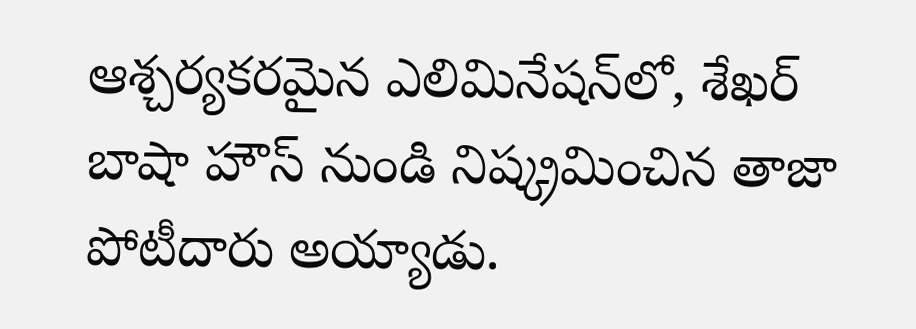ఆశ్చర్యకరమైన ఎలిమినేషన్‌లో, శేఖర్ బాషా హౌస్ నుండి నిష్క్రమించిన తాజా పోటీదారు అయ్యాడు.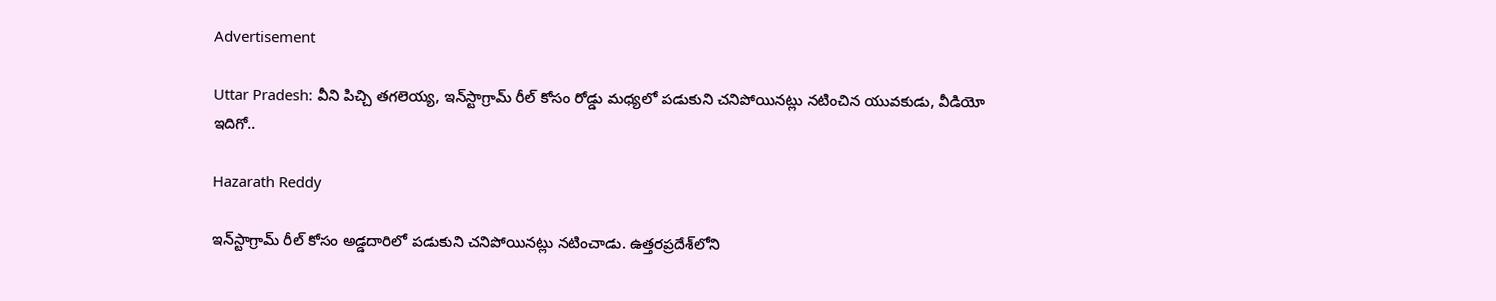Advertisement

Uttar Pradesh: వీని పిచ్చి తగలెయ్య, ఇన్‌స్టాగ్రామ్ రీల్ కోసం రోడ్డు మధ్యలో పడుకుని చనిపోయినట్లు నటించిన యువకుడు, వీడియో ఇదిగో..

Hazarath Reddy

ఇన్‌స్టాగ్రామ్ రీల్ కోసం అడ్డదారిలో పడుకుని చనిపోయినట్లు నటించాడు. ఉత్తరప్రదేశ్‌లోని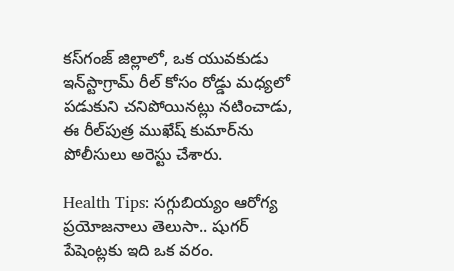కస్‌గంజ్ జిల్లాలో, ఒక యువకుడు ఇన్‌స్టాగ్రామ్ రీల్ కోసం రోడ్డు మధ్యలో పడుకుని చనిపోయినట్లు నటించాడు, ఈ రీల్‌పుత్ర ముఖేష్ కుమార్‌ను పోలీసులు అరెస్టు చేశారు.

Health Tips: సగ్గుబియ్యం ఆరోగ్య ప్రయోజనాలు తెలుసా.. షుగర్ పేషెంట్లకు ఇది ఒక వరం.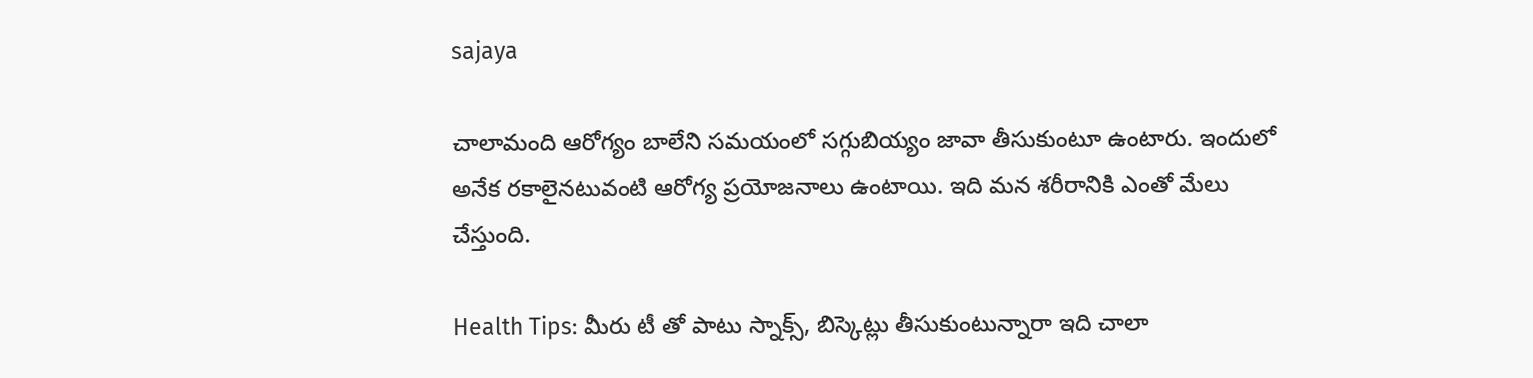sajaya

చాలామంది ఆరోగ్యం బాలేని సమయంలో సగ్గుబియ్యం జావా తీసుకుంటూ ఉంటారు. ఇందులో అనేక రకాలైనటువంటి ఆరోగ్య ప్రయోజనాలు ఉంటాయి. ఇది మన శరీరానికి ఎంతో మేలు చేస్తుంది.

Health Tips: మీరు టీ తో పాటు స్నాక్స్, బిస్కెట్లు తీసుకుంటున్నారా ఇది చాలా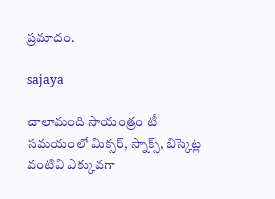ప్రమాదం.

sajaya

చాలామంది సాయంత్రం టీ సమయంలో మిక్సర్, స్నాక్స్, బిస్కెట్ల వంటివి ఎక్కువగా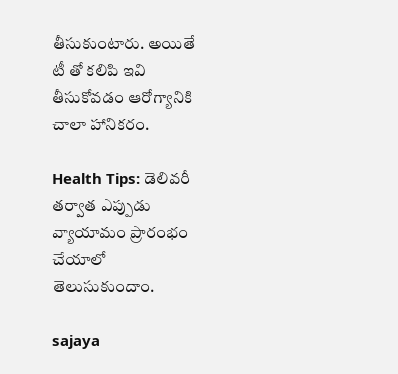తీసుకుంటారు. అయితే టీ తో కలిపి ఇవి తీసుకోవడం ఆరోగ్యానికి చాలా హానికరం.

Health Tips: డెలివరీ తర్వాత ఎప్పుడు వ్యాయామం ప్రారంభం చేయాలో తెలుసుకుందాం.

sajaya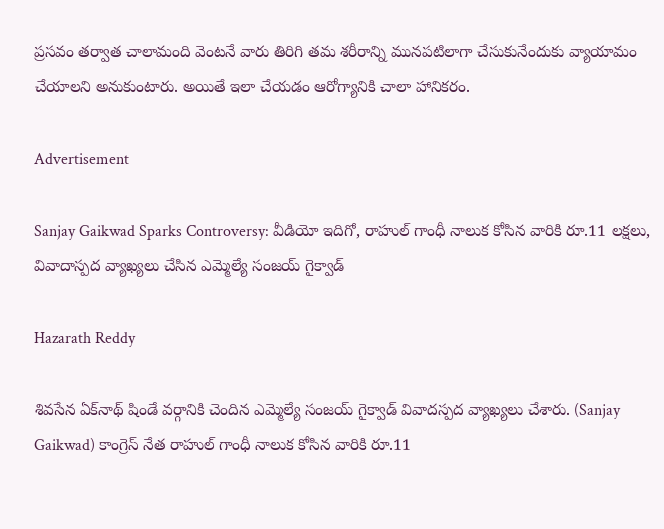ప్రసవం తర్వాత చాలామంది వెంటనే వారు తిరిగి తమ శరీరాన్ని మునపటిలాగా చేసుకునేందుకు వ్యాయామం చేయాలని అనుకుంటారు. అయితే ఇలా చేయడం ఆరోగ్యానికి చాలా హానికరం.

Advertisement

Sanjay Gaikwad Sparks Controversy: వీడియో ఇదిగో, రాహుల్‌ గాంధీ నాలుక కోసిన వారికి రూ.11 లక్షలు, వివాదాస్పద వ్యాఖ్యలు చేసిన ఎమ్మెల్యే సంజయ్‌ గైక్వాడ్‌

Hazarath Reddy

శివసేన ఏక్‌నాథ్‌ షిండే వర్గానికి చెందిన ఎమ్మెల్యే సంజయ్‌ గైక్వాడ్‌ వివాదస్పద వ్యాఖ్యలు చేశారు. (Sanjay Gaikwad) కాంగ్రెస్‌ నేత రాహుల్‌ గాంధీ నాలుక కోసిన వారికి రూ.11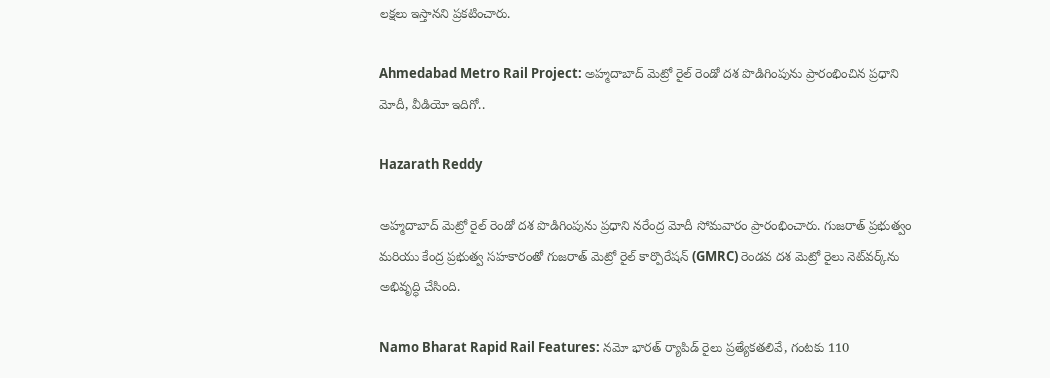లక్షలు ఇస్తానని ప్రకటించారు.

Ahmedabad Metro Rail Project: అహ్మదాబాద్‌ మెట్రో రైల్‌ రెండో దశ పొడిగింపును ప్రారంభించిన ప్రధాని మోదీ, వీడియో ఇదిగో..

Hazarath Reddy

అహ్మదాబాద్‌ మెట్రో రైల్‌ రెండో దశ పొడిగింపును ప్రధాని నరేంద్ర మోదీ సోమవారం ప్రారంభించారు. గుజరాత్ ప్రభుత్వం మరియు కేంద్ర ప్రభుత్వ సహకారంతో గుజరాత్ మెట్రో రైల్ కార్పొరేషన్ (GMRC) రెండవ దశ మెట్రో రైలు నెట్‌వర్క్‌ను అభివృద్ధి చేసింది.

Namo Bharat Rapid Rail Features: నమో భారత్ ర్యాపిడ్ రైలు ప్రత్యేకతలివే, గంటకు 110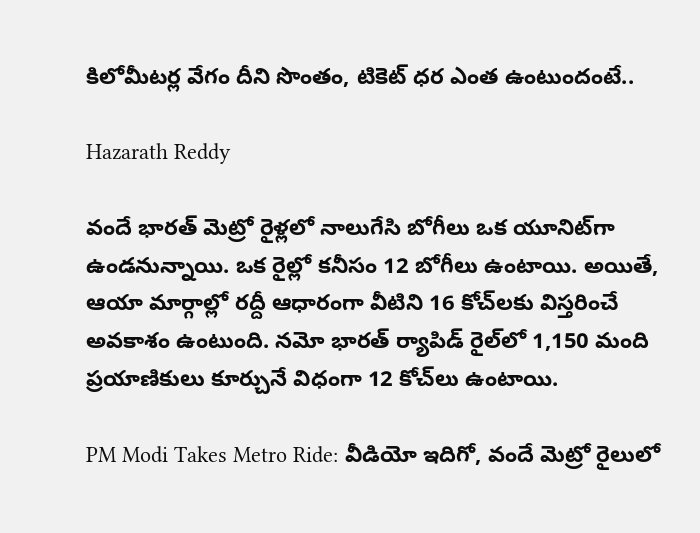కిలోమీటర్ల వేగం దీని సొంతం, టికెట్ ధర ఎంత ఉంటుందంటే..

Hazarath Reddy

వందే భారత్‌ మెట్రో రైళ్లలో నాలుగేసి బోగీలు ఒక యూనిట్‌గా ఉండనున్నాయి. ఒక రైల్లో కనీసం 12 బోగీలు ఉంటాయి. అయితే, ఆయా మార్గాల్లో రద్దీ ఆధారంగా వీటిని 16 కోచ్‌లకు విస్తరించే అవకాశం ఉంటుంది. నమో భారత్ ర్యాపిడ్ రైల్‌లో 1,150 మంది ప్రయాణికులు కూర్చునే విధంగా 12 కోచ్‌లు ఉంటాయి.

PM Modi Takes Metro Ride: వీడియో ఇదిగో, వందే మెట్రో రైలులో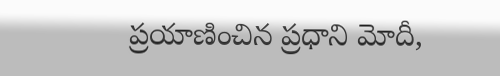ప్రయాణించిన ప్రధాని మోదీ,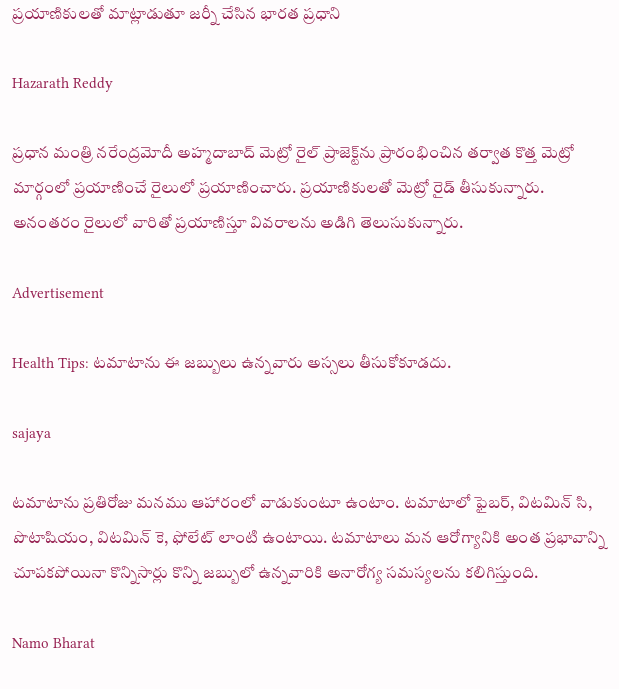ప్రయాణికులతో మాట్లాడుతూ జర్నీ చేసిన భారత ప్రధాని

Hazarath Reddy

ప్రధాన మంత్రి నరేంద్రమోదీ అహ్మదాబాద్ మెట్రో రైల్ ప్రాజెక్ట్‌ను ప్రారంభించిన తర్వాత కొత్త మెట్రో మార్గంలో ప్రయాణించే రైలులో ప్రయాణించారు. ప్రయాణికులతో మెట్రో రైడ్ తీసుకున్నారు. అనంతరం రైలులో వారితో ప్రయాణిస్తూ వివరాలను అడిగి తెలుసుకున్నారు.

Advertisement

Health Tips: టమాటాను ఈ జబ్బులు ఉన్నవారు అస్సలు తీసుకోకూడదు.

sajaya

టమాటాను ప్రతిరోజు మనము ఆహారంలో వాడుకుంటూ ఉంటాం. టమాటాలో ఫైబర్, విటమిన్ సి, పొటాషియం, విటమిన్ కె, ఫోలేట్ లాంటి ఉంటాయి. టమాటాలు మన ఆరోగ్యానికి అంత ప్రభావాన్ని చూపకపోయినా కొన్నిసార్లు కొన్ని జబ్బులో ఉన్నవారికి అనారోగ్య సమస్యలను కలిగిస్తుంది.

Namo Bharat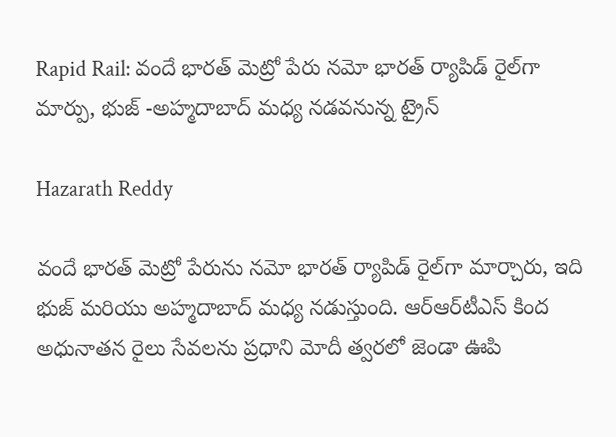Rapid Rail: వందే భారత్ మెట్రో పేరు నమో భారత్ ర్యాపిడ్ రైల్‌గా మార్పు, భుజ్ -అహ్మదాబాద్ మధ్య నడవనున్న ట్రైన్

Hazarath Reddy

వందే భారత్ మెట్రో పేరును నమో భారత్ ర్యాపిడ్ రైల్‌గా మార్చారు, ఇది భుజ్ మరియు అహ్మదాబాద్ మధ్య నడుస్తుంది. ఆర్‌ఆర్‌టీఎస్‌ కింద అధునాతన రైలు సేవలను ప్రధాని మోదీ త్వరలో జెండా ఊపి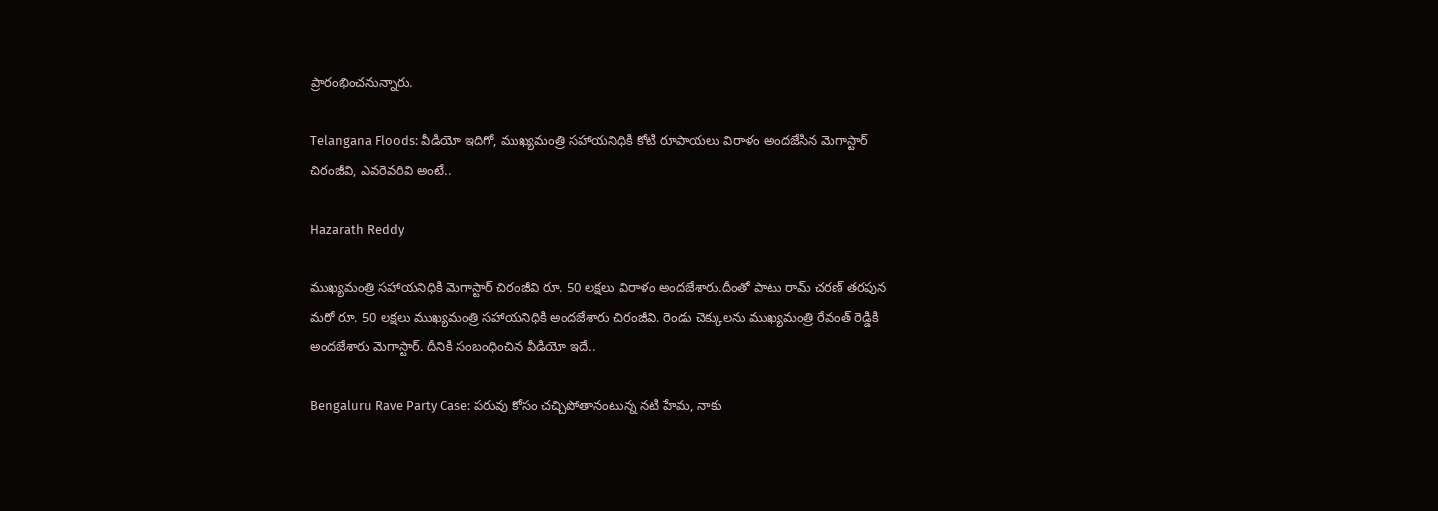ప్రారంభించనున్నారు.

Telangana Floods: వీడియో ఇదిగో, ముఖ్యమంత్రి సహాయనిధికి కోటి రూపాయలు విరాళం అందజేసిన మెగాస్టార్ చిరంజీవి, ఎవరెవరివి అంటే..

Hazarath Reddy

ముఖ్యమంత్రి సహాయనిధికి మెగాస్టార్ చిరంజీవి రూ. 50 లక్షలు విరాళం అందజేశారు.దీంతో పాటు రామ్ చరణ్ తరపున మరో రూ. 50 లక్షలు ముఖ్యమంత్రి సహాయనిధికి అందజేశారు చిరంజీవి. రెండు చెక్కులను ముఖ్యమంత్రి రేవంత్ రెడ్డికి అందజేశారు మెగాస్టార్. దీనికి సంబంధించిన వీడియో ఇదే..

Bengaluru Rave Party Case: పరువు కోసం చచ్చిపోతానంటున్న నటి హేమ, నాకు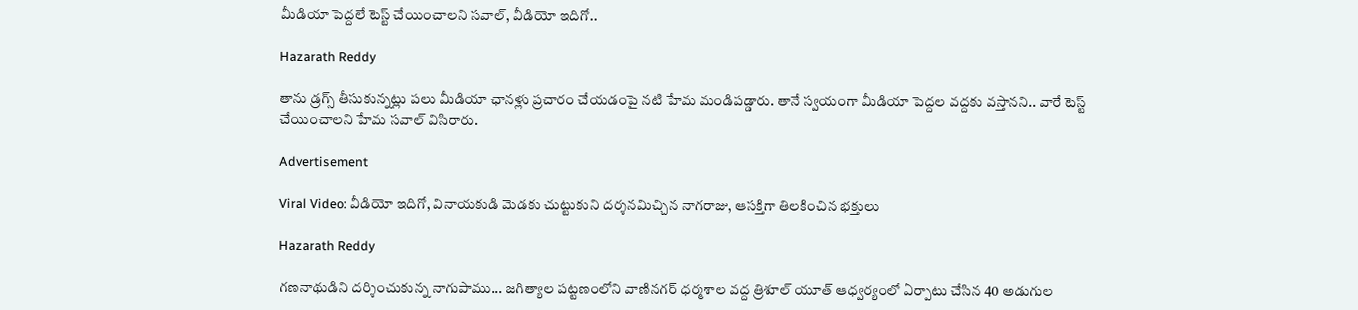మీడియా పెద్దలే టెస్ట్ చేయించాలని సవాల్, వీడియో ఇదిగో..

Hazarath Reddy

తాను డ్రగ్స్ తీసుకున్నట్లు పలు మీడియా ఛానళ్లు ప్రచారం చేయడంపై నటి హేమ మండిపడ్డారు. తానే స్వయంగా మీడియా పెద్దల వద్దకు వస్తానని.. వారే టెస్ట్ చేయించాలని హేమ సవాల్ విసిరారు.

Advertisement

Viral Video: వీడియో ఇదిగో, వినాయకుడి మెడకు చుట్టుకుని దర్శనమిచ్చిన నాగరాజు, ఆసక్తిగా తిలకించిన భక్తులు

Hazarath Reddy

గణనాథుడిని దర్శించుకున్న నాగుపాము... జగిత్యాల పట్టణంలోని వాణినగర్ ధర్మశాల వద్ద త్రిశూల్ యూత్ ఆధ్వర్యంలో ఏర్పాటు చేసిన 40 అడుగుల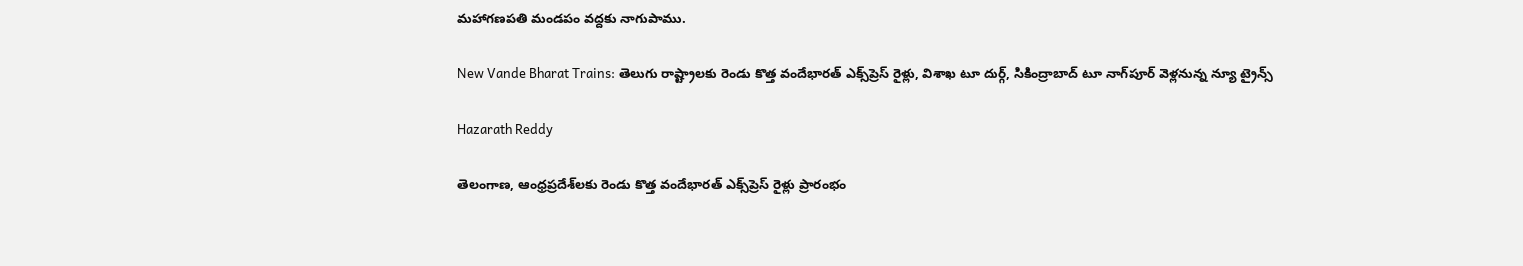మహాగణపతి మండపం వద్దకు నాగుపాము.

New Vande Bharat Trains: తెలుగు రాష్ట్రాలకు రెండు కొత్త వందేభారత్ ఎక్స్‌ప్రెస్ రైళ్లు, విశాఖ టూ దుర్గ్, సికింద్రాబాద్ టూ నాగ్‌పూర్ వెళ్లనున్న న్యూ ట్రైన్స్

Hazarath Reddy

తెలంగాణ, ఆంధ్రప్రదేశ్‌లకు రెండు కొత్త వందేభారత్ ఎక్స్‌ప్రెస్ రైళ్లు ప్రారంభం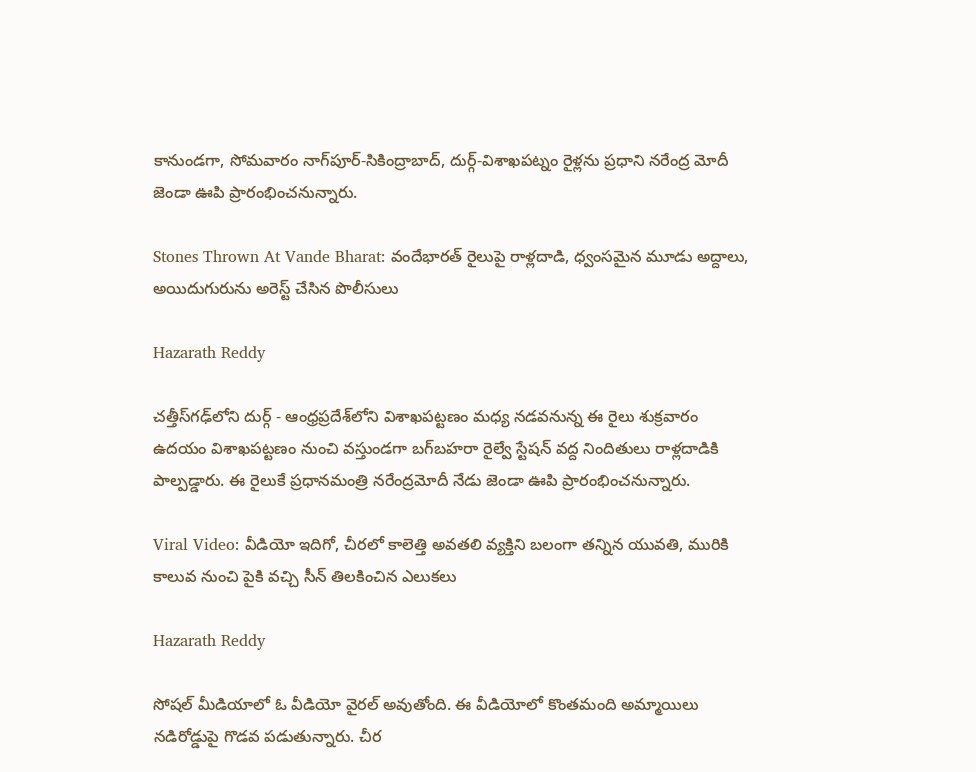కానుండగా, సోమవారం నాగ్‌పూర్-సికింద్రాబాద్, దుర్గ్-విశాఖపట్నం రైళ్లను ప్రధాని నరేంద్ర మోదీ జెండా ఊపి ప్రారంభించనున్నారు.

Stones Thrown At Vande Bharat: వందేభారత్ రైలుపై రాళ్లదాడి, ధ్వంసమైన మూడు అద్దాలు, అయిదుగురును అరెస్ట్ చేసిన పొలీసులు

Hazarath Reddy

చత్తీస్‌గఢ్‌లోని దుర్గ్ - ఆంధ్రప్రదేశ్‌లోని విశాఖపట్టణం మధ్య నడవనున్న ఈ రైలు శుక్రవారం ఉదయం విశాఖపట్టణం నుంచి వస్తుండగా బగ్‌బహరా రైల్వే స్టేషన్ వద్ద నిందితులు రాళ్లదాడికి పాల్పడ్డారు. ఈ రైలుకే ప్రధానమంత్రి నరేంద్రమోదీ నేడు జెండా ఊపి ప్రారంభించనున్నారు.

Viral Video: వీడియో ఇదిగో, చీరలో కాలెత్తి అవతలి వ్యక్తిని బలంగా తన్నిన యువతి, మురికి కాలువ నుంచి పైకి వచ్చి సీన్ తిలకించిన ఎలుకలు

Hazarath Reddy

సోషల్ మీడియాలో ఓ వీడియో వైరల్ అవుతోంది. ఈ వీడియోలో కొంతమంది అమ్మాయిలు నడిరోడ్డుపై గొడవ పడుతున్నారు. చీర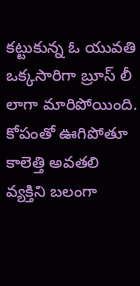కట్టుకున్న ఓ యువతి ఒక్కసారిగా బ్రూస్ లీ లాగా మారిపోయింది. కోపంతో ఊగిపోతూ కాలెత్తి అవతలి వ్యక్తిని బలంగా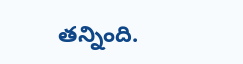తన్నింది.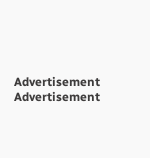Advertisement
Advertisement